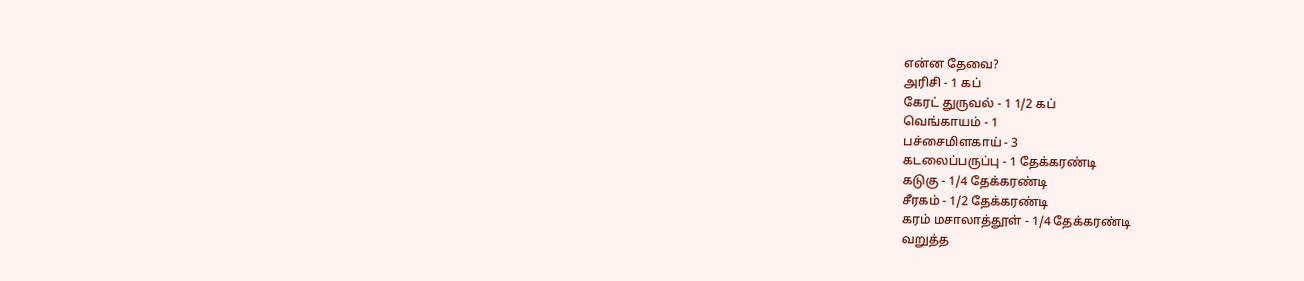என்ன தேவை?
அரிசி - 1 கப்
கேரட் துருவல் - 1 1/2 கப்
வெங்காயம் - 1
பச்சைமிளகாய் - 3
கடலைப்பருப்பு - 1 தேக்கரண்டி
கடுகு - 1/4 தேக்கரண்டி
சீரகம் - 1/2 தேக்கரண்டி
கரம் மசாலாத்தூள் - 1/4 தேக்கரண்டி
வறுத்த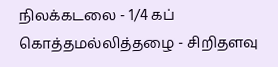நிலக்கடலை - 1/4 கப்
கொத்தமல்லித்தழை - சிறிதளவு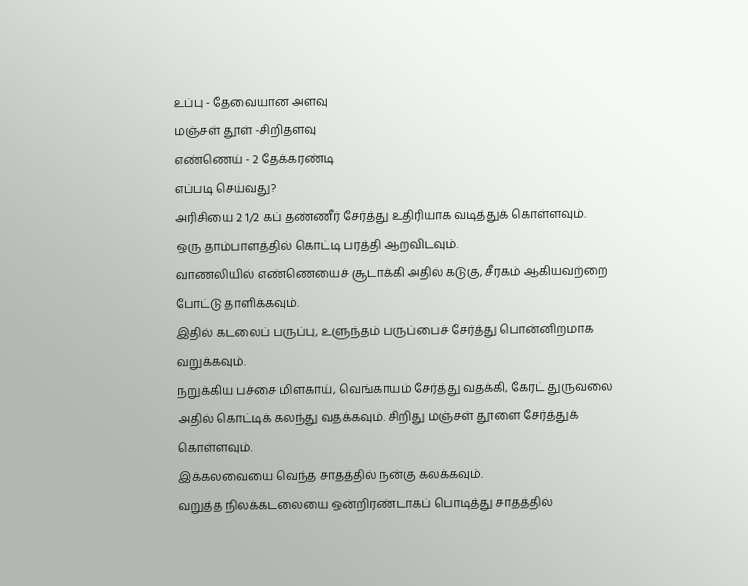உப்பு - தேவையான அளவு
மஞ்சள் தூள் -சிறிதளவு
எண்ணெய் - 2 தேக்கரண்டி
எப்படி செய்வது?
அரிசியை 2 1/2 கப் தண்ணீர் சேர்த்து உதிரியாக வடித்துக் கொள்ளவும்.
ஒரு தாம்பாளத்தில் கொட்டி பரத்தி ஆறவிடவும்.
வாணலியில் எண்ணெயைச் சூடாக்கி அதில் கடுகு, சீரகம் ஆகியவற்றை போட்டு தாளிக்கவும்.
இதில் கடலைப் பருப்பு, உளுந்தம் பருப்பைச் சேர்த்து பொன்னிறமாக வறுக்கவும்.
நறுக்கிய பச்சை மிளகாய், வெங்காயம் சேர்த்து வதக்கி, கேரட் துருவலை அதில் கொட்டிக் கலந்து வதக்கவும். சிறிது மஞ்சள் தூளை சேர்த்துக் கொள்ளவும்.
இக்கலவையை வெந்த சாதத்தில் நன்கு கலக்கவும்.
வறுத்த நிலக்கடலையை ஒன்றிரண்டாகப் பொடித்து சாதத்தில்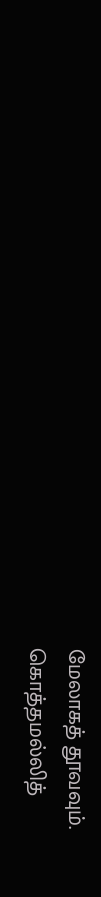மேலாகத் தூவவும்.
கொத்தமல்லித்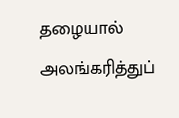தழையால் அலங்கரித்துப்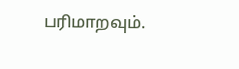பரிமாறவும்.